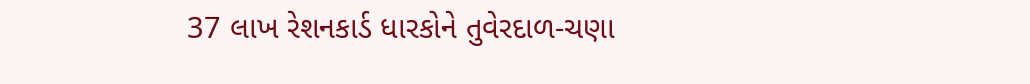37 લાખ રેશનકાર્ડ ધારકોને તુવેરદાળ-ચણા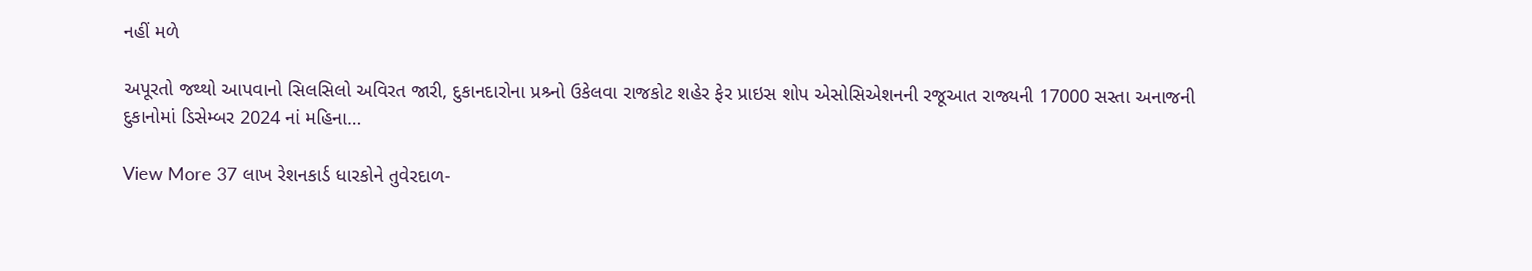નહીં મળે

અપૂરતો જથ્થો આપવાનો સિલસિલો અવિરત જારી, દુકાનદારોના પ્રશ્ર્નો ઉકેલવા રાજકોટ શહેર ફેર પ્રાઇસ શોપ એસોસિએશનની રજૂઆત રાજ્યની 17000 સસ્તા અનાજની દુકાનોમાં ડિસેમ્બર 2024 નાં મહિના…

View More 37 લાખ રેશનકાર્ડ ધારકોને તુવેરદાળ-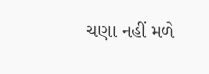ચણા નહીં મળે